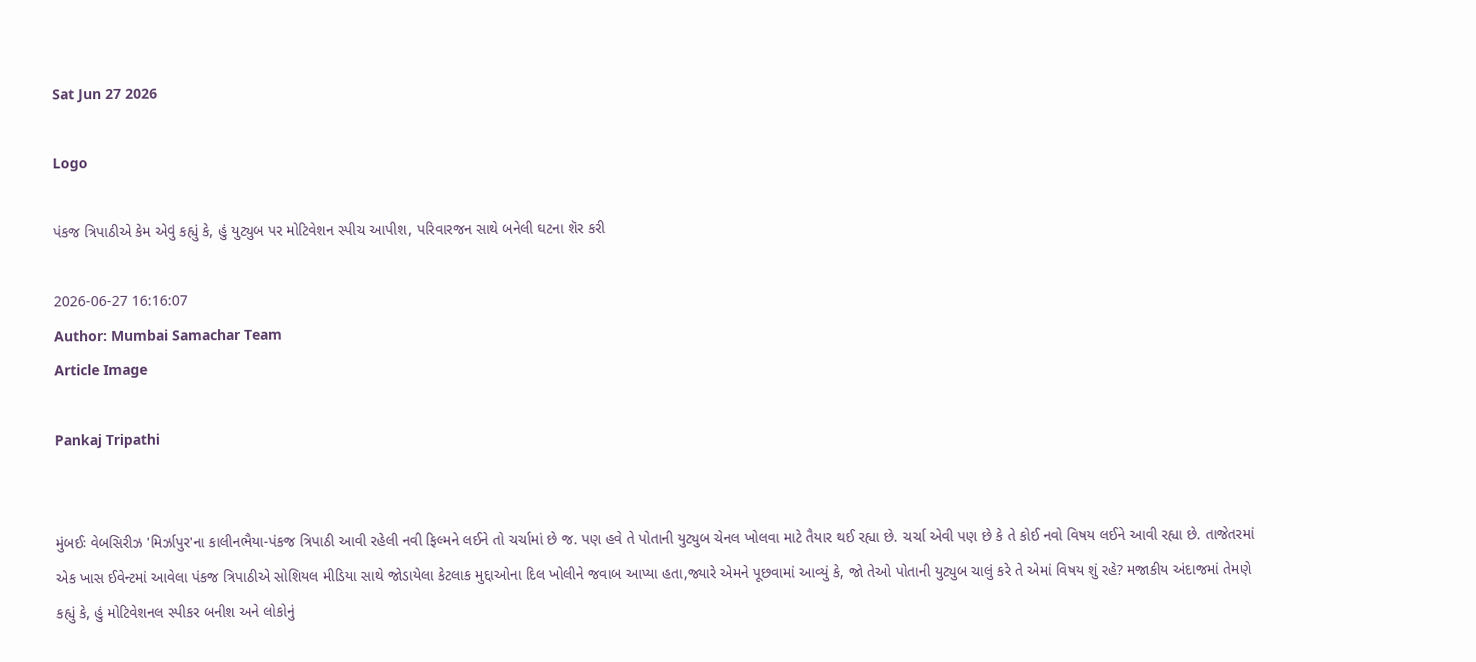Sat Jun 27 2026

Logo

પંકજ ત્રિપાઠીએ કેમ એવું કહ્યું કે, હું યુટ્યુબ પર મોટિવેશન સ્પીચ આપીશ, પરિવારજન સાથે બનેલી ઘટના શૅર કરી

2026-06-27 16:16:07
Author: Mumbai Samachar Team
Article Image

Pankaj Tripathi


મુંબઈઃ વેબસિરીઝ 'મિર્ઝાપુર'ના કાલીનભૈયા-પંકજ ત્રિપાઠી આવી રહેલી નવી ફિલ્મને લઈને તો ચર્ચામાં છે જ. પણ હવે તે પોતાની યુટ્યુબ ચેનલ ખોલવા માટે તૈયાર થઈ રહ્યા છે. ચર્ચા એવી પણ છે કે તે કોઈ નવો વિષય લઈને આવી રહ્યા છે. તાજેતરમાં એક ખાસ ઈવેન્ટમાં આવેલા પંકજ ત્રિપાઠીએ સોશિયલ મીડિયા સાથે જોડાયેલા કેટલાક મુદ્દાઓના દિલ ખોલીને જવાબ આપ્યા હતા,જ્યારે એમને પૂછવામાં આવ્યું કે, જો તેઓ પોતાની યુટ્યુબ ચાલું કરે તે એમાં વિષય શું રહે? મજાકીય અંદાજમાં તેમણે કહ્યું કે, હું મોટિવેશનલ સ્પીકર બનીશ અને લોકોનું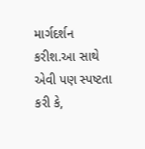માર્ગદર્શન કરીશ.આ સાથે એવી પણ સ્પષ્ટતા કરી કે,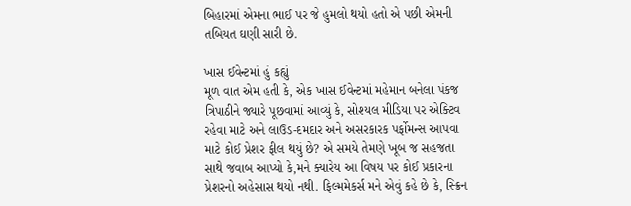બિહારમાં એમના ભાઈ પર જે હુમલો થયો હતો એ પછી એમની તબિયત ઘણી સારી છે.

ખાસ ઈવેન્ટમાં હું કહ્યું
મૂળ વાત એમ હતી કે, એક ખાસ ઈવેન્ટમાં મહેમાન બનેલા પંકજ ત્રિપાઠીને જ્યારે પૂછવામાં આવ્યું કે, સોશ્યલ મીડિયા પર એક્ટિવ રહેવા માટે અને લાઉડ-દમદાર અને અસરકારક પર્ફોમન્સ આપવા માટે કોઈ પ્રેશર ફીલ થયું છે? એ સમયે તેમણે ખૂબ જ સહજતા સાથે જવાબ આપ્યો કે,મને ક્યારેય આ વિષય પર કોઈ પ્રકારના પ્રેશરનો અહેસાસ થયો નથી. ફિલ્મમેકર્સ મને એવું કહે છે કે, સ્ક્રિન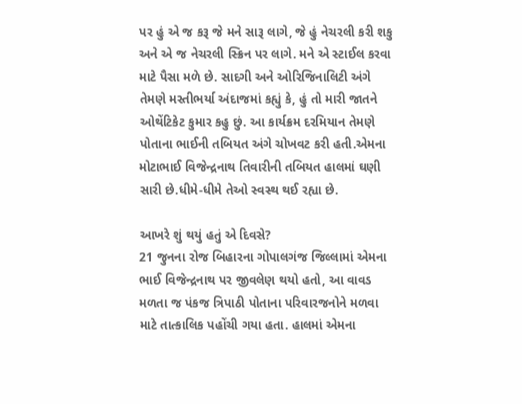પર હું એ જ કરૂ જે મને સારૂ લાગે, જે હું નેચરલી કરી શકુ અને એ જ નેચરલી સ્ક્રિન પર લાગે. મને એ સ્ટાઈલ કરવા માટે પૈસા મળે છે. સાદગી અને ઓરિજિનાલિટી અંગે તેમણે મસ્તીભર્યા અંદાજમાં કહ્યું કે, હું તો મારી જાતને ઓથેંટિકેટ કુમાર કહુ છું. આ કાર્યક્રમ દરમિયાન તેમણે પોતાના ભાઈની તબિયત અંગે ચોખવટ કરી હતી.એમના મોટાભાઈ વિજેન્દ્રનાથ તિવારીની તબિયત હાલમાં ઘણી સારી છે.ધીમે-ધીમે તેઓ સ્વસ્થ થઈ રહ્યા છે.

આખરે શું થયું હતું એ દિવસે?
21 જુનના રોજ બિહારના ગોપાલગંજ જિલ્લામાં એમના ભાઈ વિજેન્દ્રનાથ પર જીવલેણ થયો હતો, આ વાવડ મળતા જ પંકજ ત્રિપાઠી પોતાના પરિવારજનોને મળવા માટે તાત્કાલિક પહોંચી ગયા હતા. હાલમાં એમના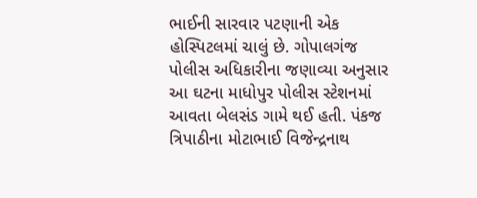ભાઈની સારવાર પટણાની એક હોસ્પિટલમાં ચાલું છે. ગોપાલગંજ પોલીસ અધિકારીના જણાવ્યા અનુસાર આ ઘટના માધોપુર પોલીસ સ્ટેશનમાં આવતા બેલસંડ ગામે થઈ હતી. પંકજ ત્રિપાઠીના મોટાભાઈ વિજેન્દ્રનાથ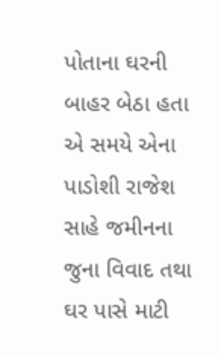પોતાના ઘરની બાહર બેઠા હતા એ સમયે એના પાડોશી રાજેશ સાહે જમીનના જુના વિવાદ તથા ઘર પાસે માટી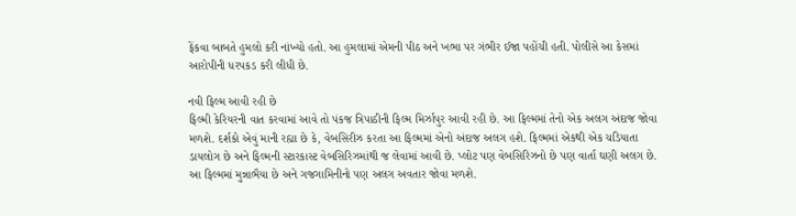ફેંકવા બાબતે હુમલો કરી નાંખ્યો હતો. આ હુમલામાં એમની પીઠ અને ખભા પર ગંભીર ઈજા પહોંચી હતી. પોલીસે આ કેસમાં આરોપીની ધરપકડ કરી લીધી છે.

નવી ફિલ્મ આવી રહી છે
ફિલ્મી કેરિયરની વાત કરવામાં આવે તો પંકજ ત્રિપાઠીની ફિલ્મ મિર્ઝાપુર આવી રહી છે. આ ફિલ્મમાં તેનો એક અલગ અંદાજ જોવા મળશે. દર્શકો એવું માની રહ્યા છે કે, વેબસિરીઝ કરતા આ ફિલ્મમાં એનો અંદાજ અલગ હશે. ફિલ્મમાં એકથી એક ચડિયાતા ડાયલોગ છે અને ફિલ્મની સ્ટારકાસ્ટ વેબસિરિઝમાંથી જ લેવામાં આવી છે. પ્લોટ પણ વેબસિરિઝનો છે પણ વાર્તા ઘણી અલગ છે. આ ફિલ્મમાં મુન્નાભૈયા છે અને ગજગામિનીનો પણ અલગ અવતાર જોવા મળશે.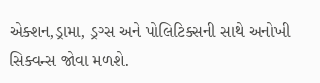એક્શન,ડ્રામા, ડ્રગ્સ અને પોલિટિક્સની સાથે અનોખી સિક્વન્સ જોવા મળશે.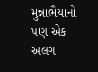મુન્નાભૈયાનો પણ એક અલગ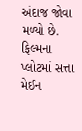અંદાજ જોવા મળ્યો છે. ફિલ્મના પ્લોટમાં સત્તા મેઈન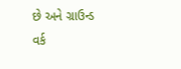છે અને ગ્રાઉન્ડ વર્ક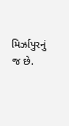મિર્ઝાપુરનું જ છે.